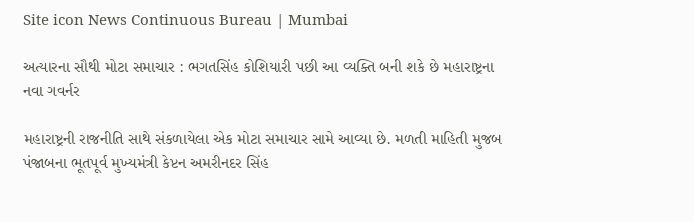Site icon News Continuous Bureau | Mumbai

અત્યારના સૌથી મોટા સમાચાર : ભગતસિંહ કોશિયારી પછી આ વ્યક્તિ બની શકે છે મહારાષ્ટ્રના નવા ગવર્નર

મહારાષ્ટ્રની રાજનીતિ સાથે સંકળાયેલા એક મોટા સમાચાર સામે આવ્યા છે. મળતી માહિતી મુજબ પંજાબના ભૂતપૂર્વ મુખ્યમંત્રી કેપ્ટન અમરીનદર સિંહ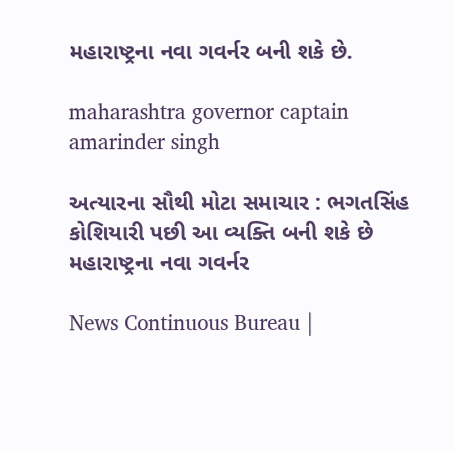મહારાષ્ટ્રના નવા ગવર્નર બની શકે છે.

maharashtra governor captain amarinder singh

અત્યારના સૌથી મોટા સમાચાર : ભગતસિંહ કોશિયારી પછી આ વ્યક્તિ બની શકે છે મહારાષ્ટ્રના નવા ગવર્નર

News Continuous Bureau |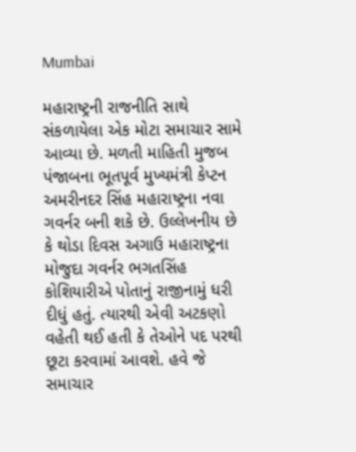Mumbai

મહારાષ્ટ્રની રાજનીતિ સાથે સંકળાયેલા એક મોટા સમાચાર સામે આવ્યા છે. મળતી માહિતી મુજબ પંજાબના ભૂતપૂર્વ મુખ્યમંત્રી કેપ્ટન અમરીનદર સિંહ મહારાષ્ટ્રના નવા ગવર્નર બની શકે છે. ઉલ્લેખનીય છે કે થોડા દિવસ અગાઉ મહારાષ્ટ્રના મોજુદા ગવર્નર ભગતસિંહ કોશિયારીએ પોતાનું રાજીનામું ધરી દીધું હતું. ત્યારથી એવી અટકણો વહેતી થઈ હતી કે તેઓને પદ પરથી છૂટા કરવામાં આવશે. હવે જે સમાચાર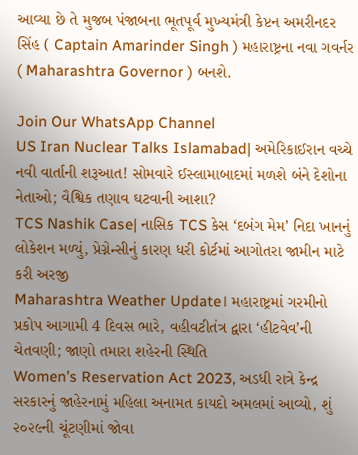આવ્યા છે તે મુજબ પંજાબના ભૂતપૂર્વ મુખ્યમંત્રી કેપ્ટન અમરીનદર સિંહ ( Captain Amarinder Singh ) મહારાષ્ટ્રના નવા ગવર્નર ( Maharashtra Governor ) બનશે.

Join Our WhatsApp Channel
US Iran Nuclear Talks Islamabad| અમેરિકાઈરાન વચ્ચે નવી વાર્તાની શરૂઆત! સોમવારે ઈસ્લામાબાદમાં મળશે બંને દેશોના નેતાઓ; વૈશ્વિક તણાવ ઘટવાની આશા?
TCS Nashik Case| નાસિક TCS કેસ ‘દબંગ મેમ’ નિદા ખાનનું લોકેશન મળ્યું, પ્રેગ્નેન્સીનું કારણ ધરી કોર્ટમાં આગોતરા જામીન માટે કરી અરજી
Maharashtra Weather Update। મહારાષ્ટ્રમાં ગરમીનો પ્રકોપ આગામી 4 દિવસ ભારે, વહીવટીતંત્ર દ્વારા ‘હીટવેવ’ની ચેતવણી; જાણો તમારા શહેરની સ્થિતિ
Women’s Reservation Act 2023, અડધી રાત્રે કેન્દ્ર સરકારનું જાહેરનામું મહિલા અનામત કાયદો અમલમાં આવ્યો, શું ૨૦૨૯ની ચૂંટણીમાં જોવા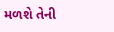મળશે તેની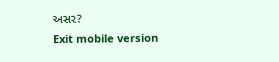અસર?
Exit mobile version